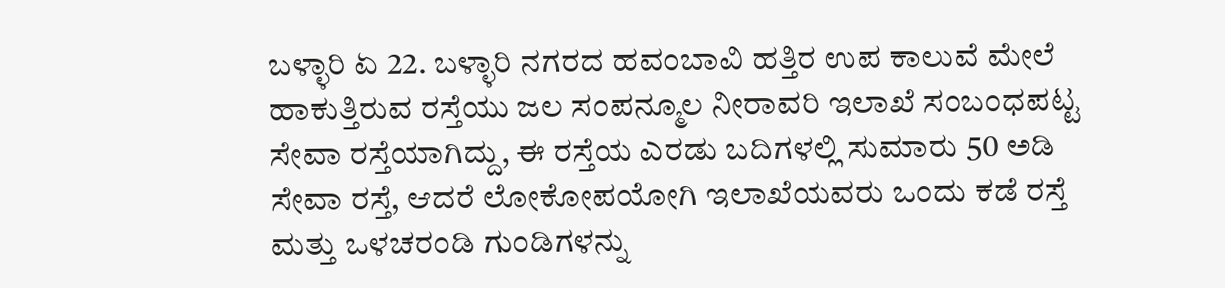ಬಳ್ಳಾರಿ ಏ 22. ಬಳ್ಳಾರಿ ನಗರದ ಹವಂಬಾವಿ ಹತ್ತಿರ ಉಪ ಕಾಲುವೆ ಮೇಲೆ ಹಾಕುತ್ತಿರುವ ರಸ್ತೆಯು ಜಲ ಸಂಪನ್ಮೂಲ ನೀರಾವರಿ ಇಲಾಖೆ ಸಂಬಂಧಪಟ್ಟ ಸೇವಾ ರಸ್ತೆಯಾಗಿದ್ದು, ಈ ರಸ್ತೆಯ ಎರಡು ಬದಿಗಳಲ್ಲಿ ಸುಮಾರು 50 ಅಡಿ ಸೇವಾ ರಸ್ತೆ, ಆದರೆ ಲೋಕೋಪಯೋಗಿ ಇಲಾಖೆಯವರು ಒಂದು ಕಡೆ ರಸ್ತೆ ಮತ್ತು ಒಳಚರಂಡಿ ಗುಂಡಿಗಳನ್ನು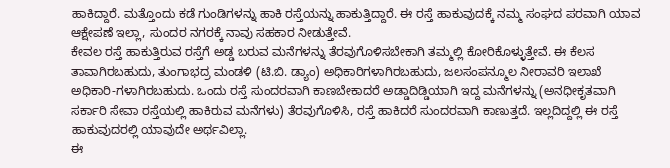ಹಾಕಿದ್ದಾರೆ. ಮತ್ತೊಂದು ಕಡೆ ಗುಂಡಿಗಳನ್ನು ಹಾಕಿ ರಸ್ತೆಯನ್ನು ಹಾಕುತ್ತಿದ್ದಾರೆ. ಈ ರಸ್ತೆ ಹಾಕುವುದಕ್ಕೆ ನಮ್ಮ ಸಂಘದ ಪರವಾಗಿ ಯಾವ ಆಕ್ಷೇಪಣೆ ಇಲ್ಲಾ, ಸುಂದರ ನಗರಕ್ಕೆ ನಾವು ಸಹಕಾರ ನೀಡುತ್ತೇವೆ.
ಕೇವಲ ರಸ್ತೆ ಹಾಕುತ್ತಿರುವ ರಸ್ತೆಗೆ ಅಡ್ಡ ಬರುವ ಮನೆಗಳನ್ನು ತೆರವುಗೊಳಿಸಬೇಕಾಗಿ ತಮ್ಮಲ್ಲಿ ಕೋರಿಕೊಳ್ಳುತ್ತೇವೆ. ಈ ಕೆಲಸ ತಾವಾಗಿರಬಹುದು, ತುಂಗಾಭದ್ರ ಮಂಡಳಿ (ಟಿ.ಬಿ. ಡ್ಯಾಂ) ಅಧಿಕಾರಿಗಳಾಗಿರಬಹುದು, ಜಲಸಂಪನ್ಮೂಲ ನೀರಾವರಿ ಇಲಾಖೆ ಅಧಿಕಾರಿ-ಗಳಾಗಿರಬಹುದು. ಒಂದು ರಸ್ತೆ ಸುಂದರವಾಗಿ ಕಾಣಬೇಕಾದರೆ ಅಡ್ಡಾದಿಡ್ಡಿಯಾಗಿ ಇದ್ದ ಮನೆಗಳನ್ನು (ಅನಧೀಕೃತವಾಗಿ ಸರ್ಕಾರಿ ಸೇವಾ ರಸ್ತೆಯಲ್ಲಿ ಹಾಕಿರುವ ಮನೆಗಳು) ತೆರವುಗೊಳಿಸಿ, ರಸ್ತೆ ಹಾಕಿದರೆ ಸುಂದರವಾಗಿ ಕಾಣುತ್ತದೆ. ಇಲ್ಲದಿದ್ದಲ್ಲಿ ಈ ರಸ್ತೆ ಹಾಕುವುದರಲ್ಲಿ ಯಾವುದೇ ಅರ್ಥವಿಲ್ಲಾ.
ಈ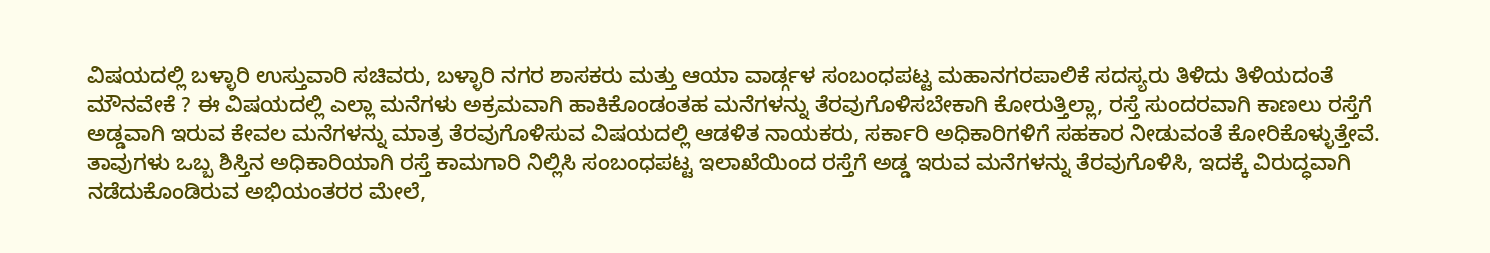ವಿಷಯದಲ್ಲಿ ಬಳ್ಳಾರಿ ಉಸ್ತುವಾರಿ ಸಚಿವರು, ಬಳ್ಳಾರಿ ನಗರ ಶಾಸಕರು ಮತ್ತು ಆಯಾ ವಾರ್ಡ್ಗಳ ಸಂಬಂಧಪಟ್ಟ ಮಹಾನಗರಪಾಲಿಕೆ ಸದಸ್ಯರು ತಿಳಿದು ತಿಳಿಯದಂತೆ ಮೌನವೇಕೆ ? ಈ ವಿಷಯದಲ್ಲಿ ಎಲ್ಲಾ ಮನೆಗಳು ಅಕ್ರಮವಾಗಿ ಹಾಕಿಕೊಂಡಂತಹ ಮನೆಗಳನ್ನು ತೆರವುಗೊಳಿಸಬೇಕಾಗಿ ಕೋರುತ್ತಿಲ್ಲಾ, ರಸ್ತೆ ಸುಂದರವಾಗಿ ಕಾಣಲು ರಸ್ತೆಗೆ ಅಡ್ಡವಾಗಿ ಇರುವ ಕೇವಲ ಮನೆಗಳನ್ನು ಮಾತ್ರ ತೆರವುಗೊಳಿಸುವ ವಿಷಯದಲ್ಲಿ ಆಡಳಿತ ನಾಯಕರು, ಸರ್ಕಾರಿ ಅಧಿಕಾರಿಗಳಿಗೆ ಸಹಕಾರ ನೀಡುವಂತೆ ಕೋರಿಕೊಳ್ಳುತ್ತೇವೆ.
ತಾವುಗಳು ಒಬ್ಬ ಶಿಸ್ತಿನ ಅಧಿಕಾರಿಯಾಗಿ ರಸ್ತೆ ಕಾಮಗಾರಿ ನಿಲ್ಲಿಸಿ ಸಂಬಂಧಪಟ್ಟ ಇಲಾಖೆಯಿಂದ ರಸ್ತೆಗೆ ಅಡ್ಡ ಇರುವ ಮನೆಗಳನ್ನು ತೆರವುಗೊಳಿಸಿ, ಇದಕ್ಕೆ ವಿರುದ್ಧವಾಗಿ ನಡೆದುಕೊಂಡಿರುವ ಅಭಿಯಂತರರ ಮೇಲೆ,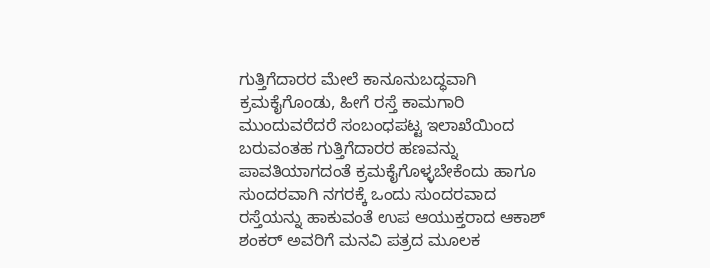ಗುತ್ತಿಗೆದಾರರ ಮೇಲೆ ಕಾನೂನುಬದ್ಧವಾಗಿ ಕ್ರಮಕೈಗೊಂಡು, ಹೀಗೆ ರಸ್ತೆ ಕಾಮಗಾರಿ ಮುಂದುವರೆದರೆ ಸಂಬಂಧಪಟ್ಟ ಇಲಾಖೆಯಿಂದ ಬರುವಂತಹ ಗುತ್ತಿಗೆದಾರರ ಹಣವನ್ನು ಪಾವತಿಯಾಗದಂತೆ ಕ್ರಮಕೈಗೊಳ್ಳಬೇಕೆಂದು ಹಾಗೂ ಸುಂದರವಾಗಿ ನಗರಕ್ಕೆ ಒಂದು ಸುಂದರವಾದ ರಸ್ತೆಯನ್ನು ಹಾಕುವಂತೆ ಉಪ ಆಯುಕ್ತರಾದ ಆಕಾಶ್ ಶಂಕರ್ ಅವರಿಗೆ ಮನವಿ ಪತ್ರದ ಮೂಲಕ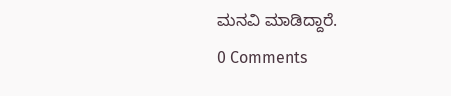ಮನವಿ ಮಾಡಿದ್ದಾರೆ.
0 Comments